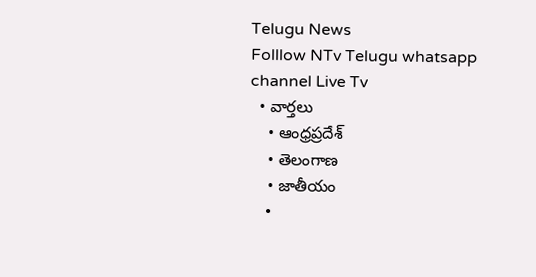Telugu News
Folllow NTv Telugu whatsapp channel Live Tv
  • వార్తలు
    • ఆంధ్రప్రదేశ్
    • తెలంగాణ
    • జాతీయం
    •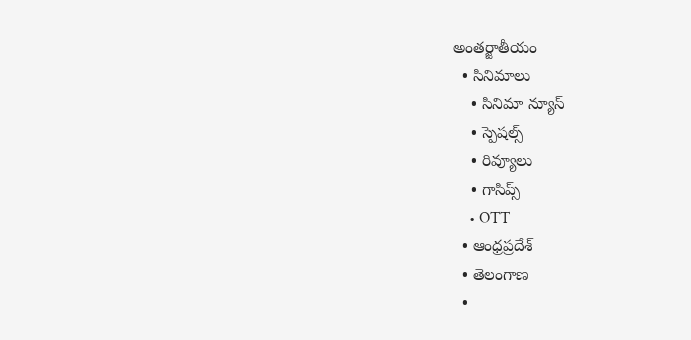అంతర్జాతీయం
  • సినిమాలు
    • సినిమా న్యూస్
    • స్పెషల్స్
    • రివ్యూలు
    • గాసిప్స్
    • OTT
  • ఆంధ్రప్రదేశ్
  • తెలంగాణ
  •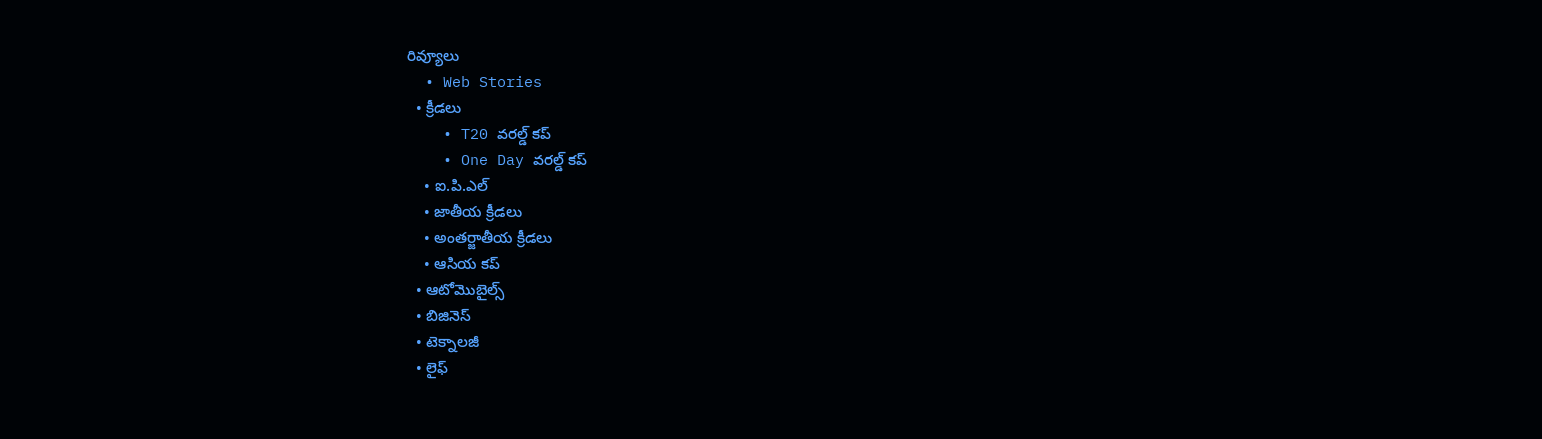రివ్యూలు
  • Web Stories
  • క్రీడలు
    • T20 వరల్డ్ కప్
    • One Day వరల్డ్ కప్
    • ఐ.పి.ఎల్
    • జాతీయ క్రీడలు
    • అంతర్జాతీయ క్రీడలు
    • ఆసియ కప్
  • ఆటోమొబైల్స్
  • బిజినెస్‌
  • టెక్నాలజీ
  • లైఫ్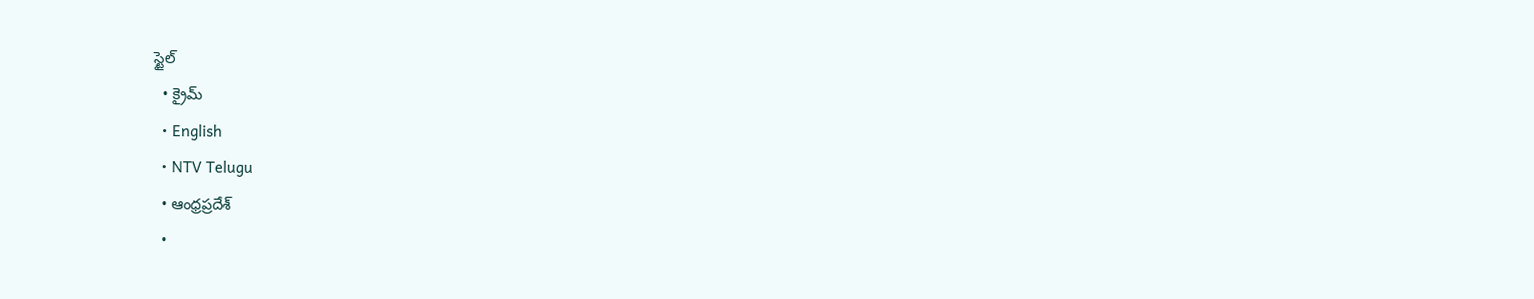స్టైల్
  • క్రైమ్
  • English
  • NTV Telugu
  • ఆంధ్రప్రదేశ్
  •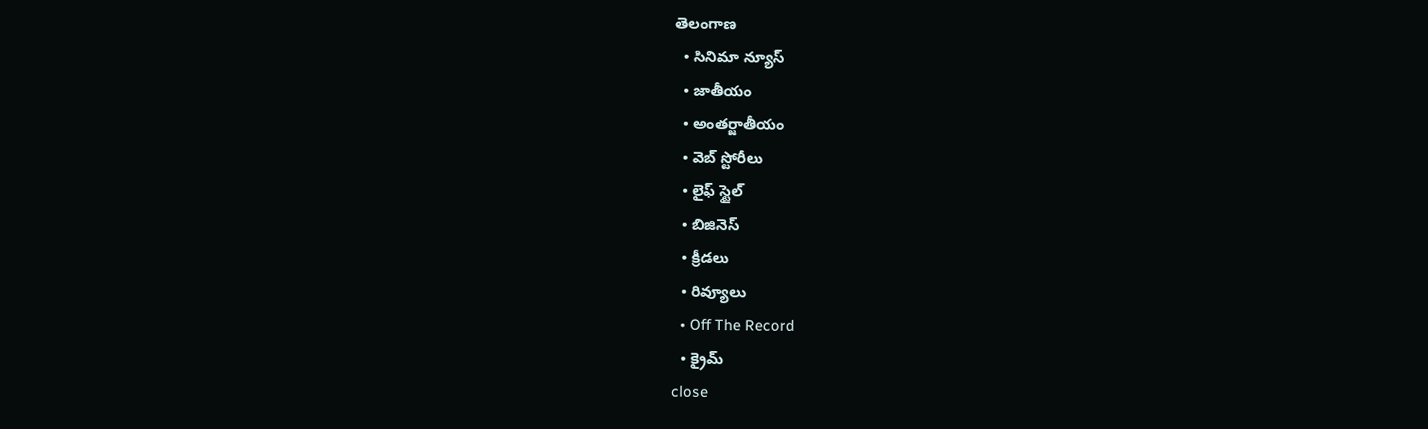తెలంగాణ
  • సినిమా న్యూస్
  • జాతీయం
  • అంతర్జాతీయం
  • వెబ్ స్టోరీలు
  • లైఫ్ స్టైల్
  • బిజినెస్‌
  • క్రీడలు
  • రివ్యూలు
  • Off The Record
  • క్రైమ్
close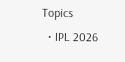Topics
  • IPL 2026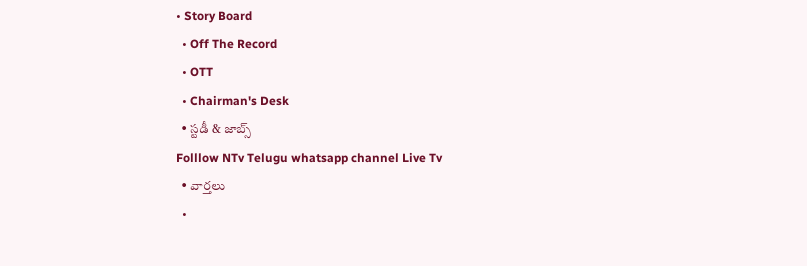• Story Board
  • Off The Record
  • OTT
  • Chairman's Desk
  • స్టడీ & జాబ్స్
Folllow NTv Telugu whatsapp channel Live Tv
  • వార్తలు
  •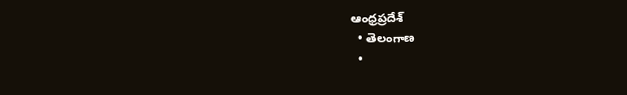ఆంధ్రప్రదేశ్
  • తెలంగాణ
  •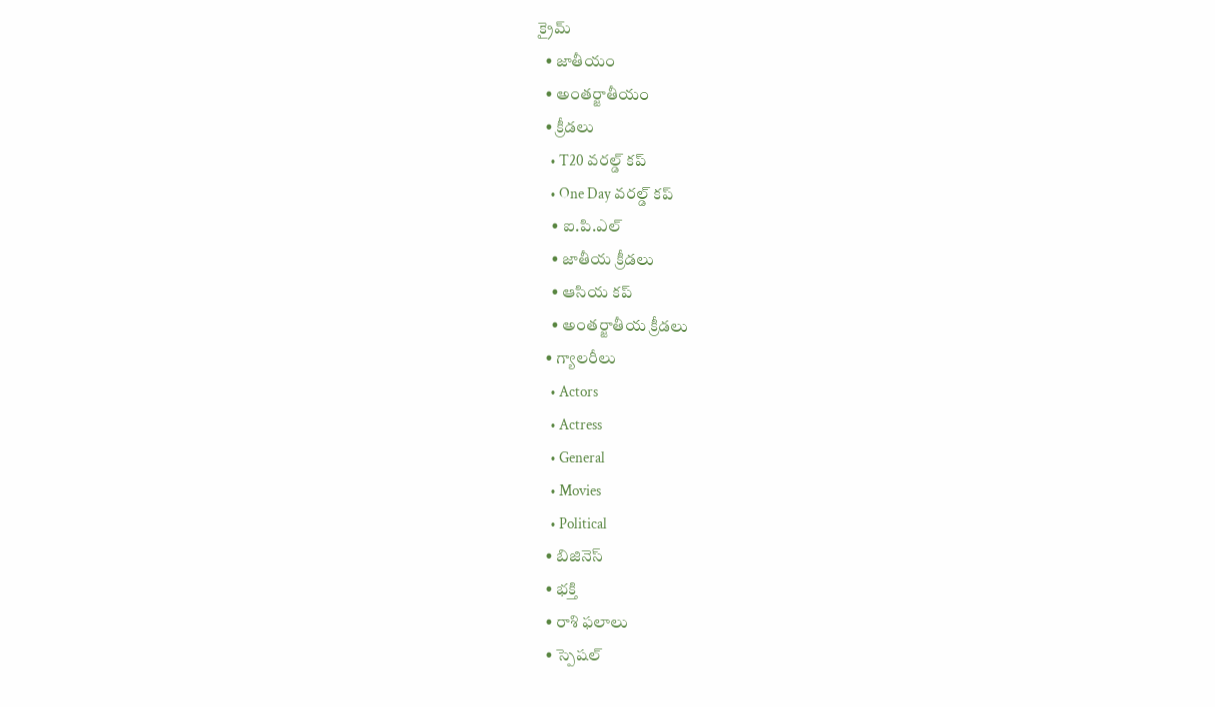క్రైమ్
  • జాతీయం
  • అంతర్జాతీయం
  • క్రీడలు
    • T20 వరల్డ్ కప్
    • One Day వరల్డ్ కప్
    • ఐ.పి.ఎల్
    • జాతీయ క్రీడలు
    • ఆసియ కప్
    • అంతర్జాతీయ క్రీడలు
  • గ్యాలరీలు
    • Actors
    • Actress
    • General
    • Movies
    • Political
  • బిజినెస్‌
  • భక్తి
  • రాశి ఫలాలు
  • స్పెషల్‌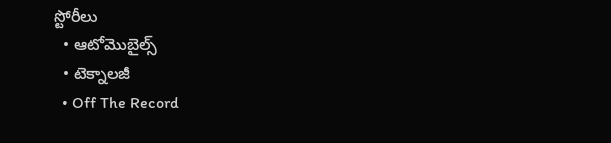స్టోరీలు
  • ఆటోమొబైల్స్
  • టెక్నాలజీ
  • Off The Record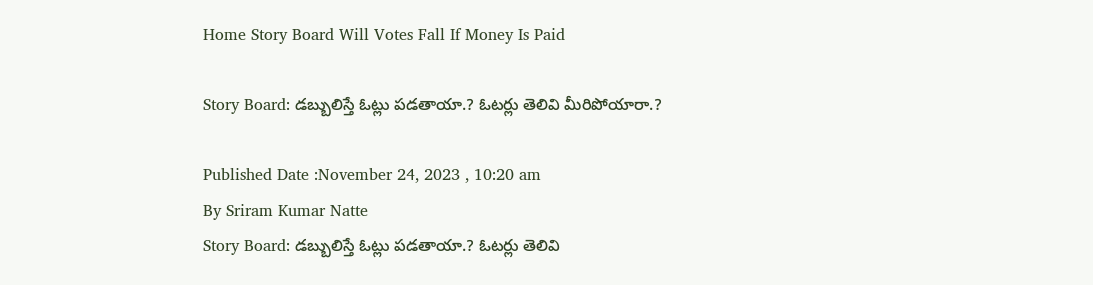Home Story Board Will Votes Fall If Money Is Paid

Story Board: డబ్బులిస్తే ఓట్లు పడతాయా.? ఓటర్లు తెలివి మీరిపోయారా.?

Published Date :November 24, 2023 , 10:20 am
By Sriram Kumar Natte
Story Board: డబ్బులిస్తే ఓట్లు పడతాయా.? ఓటర్లు తెలివి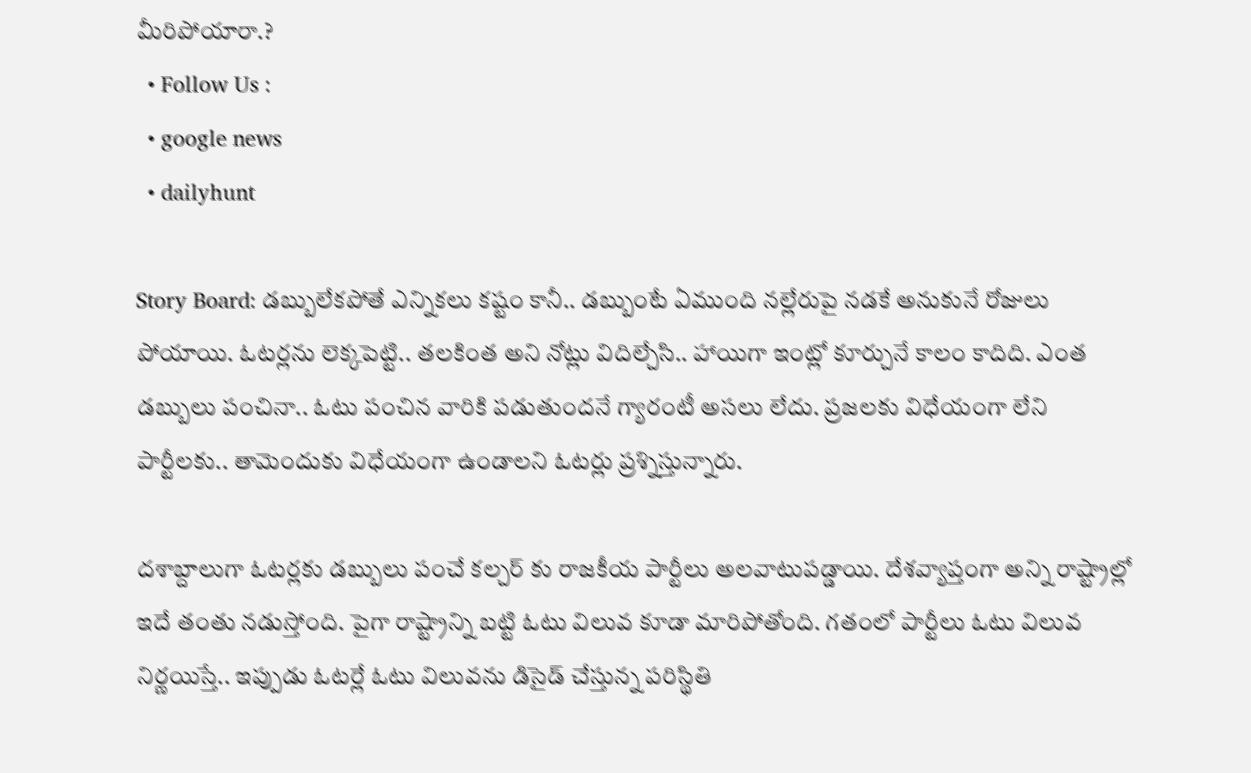మీరిపోయారా.?
  • Follow Us :
  • google news
  • dailyhunt

Story Board: డబ్బులేకపోతే ఎన్నికలు కష్టం కానీ.. డబ్బుంటే ఏముంది నల్లేరుపై నడకే అనుకునే రోజులు పోయాయి. ఓటర్లను లెక్కపెట్టి.. తలకింత అని నోట్లు విదిల్చేసి.. హాయిగా ఇంట్లో కూర్చునే కాలం కాదిది. ఎంత డబ్బులు పంచినా.. ఓటు పంచిన వారికి పడుతుందనే గ్యారంటీ అసలు లేదు. ప్రజలకు విధేయంగా లేని పార్టీలకు.. తామెందుకు విధేయంగా ఉండాలని ఓటర్లు ప్రశ్నిస్తున్నారు.

దశాబ్దాలుగా ఓటర్లకు డబ్బులు పంచే కల్చర్ కు రాజకీయ పార్టీలు అలవాటుపడ్డాయి. దేశవ్యాప్తంగా అన్ని రాష్ట్రాల్లో ఇదే తంతు నడుస్తోంది. పైగా రాష్ట్రాన్ని బట్టి ఓటు విలువ కూడా మారిపోతోంది. గతంలో పార్టీలు ఓటు విలువ నిర్ణయిస్తే.. ఇప్పుడు ఓటర్లే ఓటు విలువను డిసైడ్ చేస్తున్న పరిస్థితి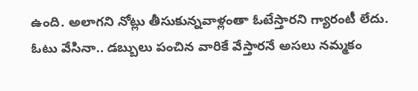ఉంది. అలాగని నోట్లు తీసుకున్నవాళ్లంతా ఓటేస్తారని గ్యారంటీ లేదు. ఓటు వేసినా.. డబ్బులు పంచిన వారికే వేస్తారనే అసలు నమ్మకం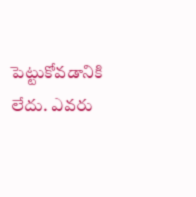పెట్టుకోవడానికి లేదు. ఎవరు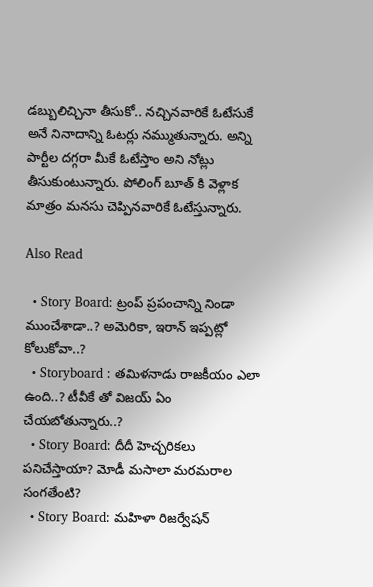డబ్బులిచ్చినా తీసుకో.. నచ్చినవారికే ఓటేసుకే అనే నినాదాన్ని ఓటర్లు నమ్ముతున్నారు. అన్ని పార్టీల దగ్గరా మీకే ఓటేస్తాం అని నోట్లు తీసుకుంటున్నారు. పోలింగ్ బూత్ కి వెళ్లాక మాత్రం మనసు చెప్పినవారికే ఓటేస్తున్నారు.

Also Read

  • Story Board: ట్రంప్‌ ప్రపంచాన్ని నిండా ముంచేశాడా..? అమెరికా, ఇరాన్‌ ఇప్పట్లో కోలుకోవా..?
  • Storyboard : తమిళనాడు రాజకీయం ఎలా ఉంది..? టీవీకే తో విజయ్ ఏం చేయబోతున్నారు..?
  • Story Board: దీదీ హెచ్చరికలు పనిచేస్తాయా? మోడీ మసాలా మరమరాల సంగతేంటి?
  • Story Board: మహిళా రిజర్వేషన్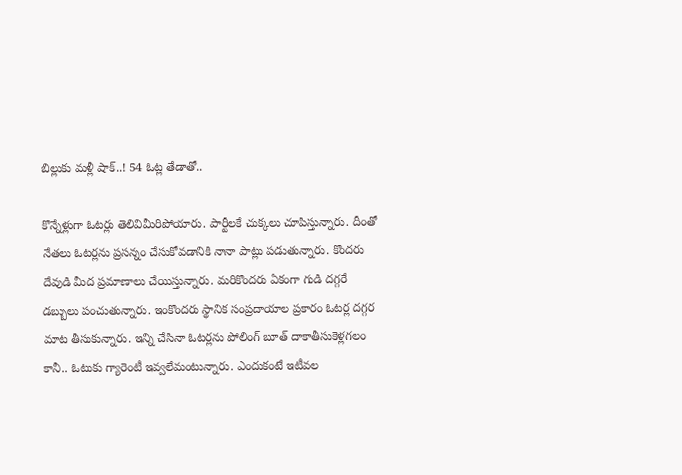బిల్లుకు మళ్లీ షాక్..! 54 ఓట్ల తేడాతో..

కొన్నేళ్లుగా ఓటర్లు తెలివిమీరిపోయారు. పార్టీలకే చుక్కలు చూపిస్తున్నారు. దీంతో నేతలు ఓటర్లను ప్రసన్నం చేసుకోవడానికి నానా పాట్లు పడుతున్నారు. కొందరు దేవుడి మీద ప్రమాణాలు చేయిస్తున్నారు. మరికొందరు ఏకంగా గుడి దగ్గరే డబ్బులు పంచుతున్నారు. ఇంకొందరు స్థానిక సంప్రదాయాల ప్రకారం ఓటర్ల దగ్గర మాట తీసుకున్నారు. ఇన్ని చేసినా ఓటర్లను పోలింగ్ బూత్ దాకాతీసుకెళ్లగలం కానీ.. ఓటుకు గ్యారెంటీ ఇవ్వలేమంటున్నారు. ఎందుకంటే ఇటీవల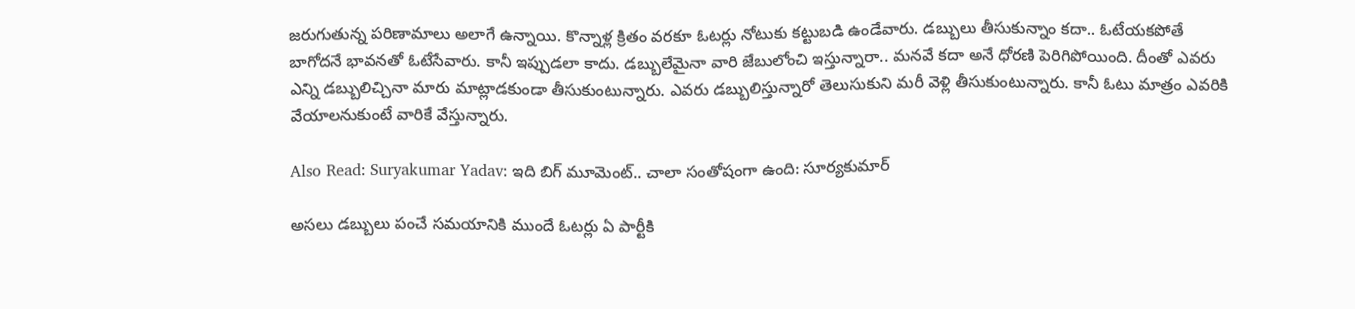జరుగుతున్న పరిణామాలు అలాగే ఉన్నాయి. కొన్నాళ్ల క్రితం వరకూ ఓటర్లు నోటుకు కట్టుబడి ఉండేవారు. డబ్బులు తీసుకున్నాం కదా.. ఓటేయకపోతే బాగోదనే భావనతో ఓటేసేవారు. కానీ ఇప్పుడలా కాదు. డబ్బులేమైనా వారి జేబులోంచి ఇస్తున్నారా.. మనవే కదా అనే ధోరణి పెరిగిపోయింది. దీంతో ఎవరు ఎన్ని డబ్బులిచ్చినా మారు మాట్లాడకుండా తీసుకుంటున్నారు. ఎవరు డబ్బులిస్తున్నారో తెలుసుకుని మరీ వెళ్లి తీసుకుంటున్నారు. కానీ ఓటు మాత్రం ఎవరికి వేయాలనుకుంటే వారికే వేస్తున్నారు.

Also Read: Suryakumar Yadav: ఇది బిగ్ మూమెంట్.. చాలా సంతోషంగా ఉంది: సూర్యకుమార్

అసలు డబ్బులు పంచే సమయానికి ముందే ఓటర్లు ఏ పార్టీకి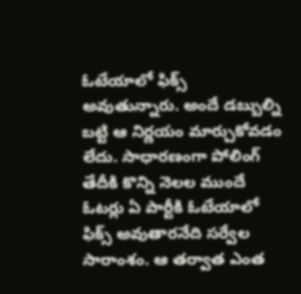ఓటేయాలో ఫిక్స్ అవుతున్నారు. అందే డబ్బుల్ని బట్టి ఆ నిర్ణయం మార్చుకోవడం లేదు. సాధారణంగా పోలింగ్ తేదీకి కొన్ని నెలల ముందే ఓటర్లు ఏ పార్టీకి ఓటేయాలో ఫిక్స్ అవుతారనేది సర్వేల సారాంశం. ఆ తర్వాత ఎంత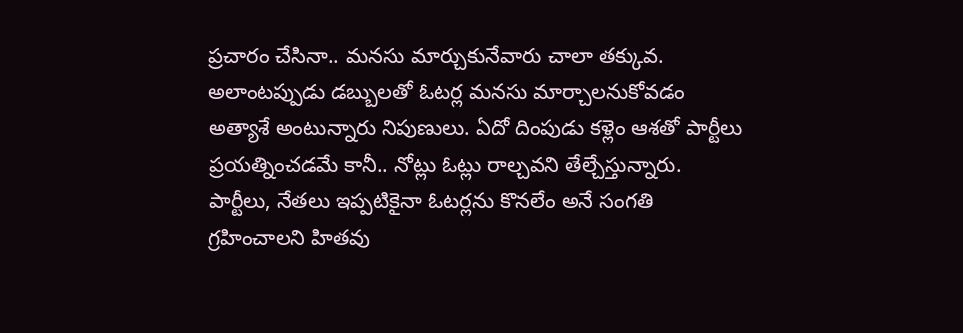ప్రచారం చేసినా.. మనసు మార్చుకునేవారు చాలా తక్కువ. అలాంటప్పుడు డబ్బులతో ఓటర్ల మనసు మార్చాలనుకోవడం అత్యాశే అంటున్నారు నిపుణులు. ఏదో దింపుడు కళ్లెం ఆశతో పార్టీలు ప్రయత్నించడమే కానీ.. నోట్లు ఓట్లు రాల్చవని తేల్చేస్తున్నారు. పార్టీలు, నేతలు ఇప్పటికైనా ఓటర్లను కొనలేం అనే సంగతి గ్రహించాలని హితవు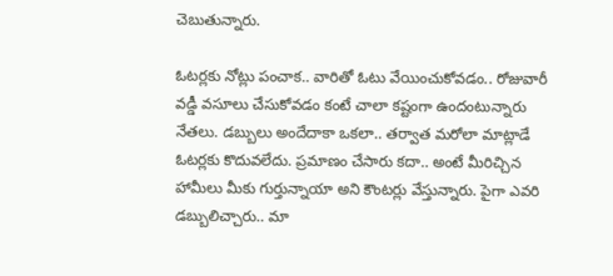చెబుతున్నారు.

ఓటర్లకు నోట్లు పంచాక.. వారితో ఓటు వేయించుకోవడం.. రోజువారీ వడ్డీ వసూలు చేసుకోవడం కంటే చాలా కష్టంగా ఉందంటున్నారు నేతలు. డబ్బులు అందేదాకా ఒకలా.. తర్వాత మరోలా మాట్లాడే ఓటర్లకు కొదువలేదు. ప్రమాణం చేసారు కదా.. అంటే మీరిచ్చిన హామీలు మీకు గుర్తున్నాయా అని కౌంటర్లు వేస్తున్నారు. పైగా ఎవరి డబ్బులిచ్చారు.. మా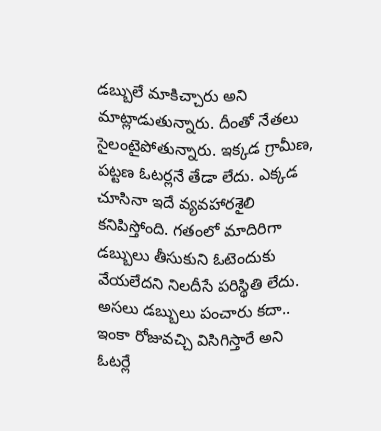డబ్బులే మాకిచ్చారు అని మాట్లాడుతున్నారు. దీంతో నేతలు సైలంటైపోతున్నారు. ఇక్కడ గ్రామీణ, పట్టణ ఓటర్లనే తేడా లేదు. ఎక్కడ చూసినా ఇదే వ్యవహారశైలి కనిపిస్తోంది. గతంలో మాదిరిగా డబ్బులు తీసుకుని ఓటెందుకు వేయలేదని నిలదీసే పరిస్థితి లేదు. అసలు డబ్బులు పంచారు కదా.. ఇంకా రోజువచ్చి విసిగిస్తారే అని ఓటర్లే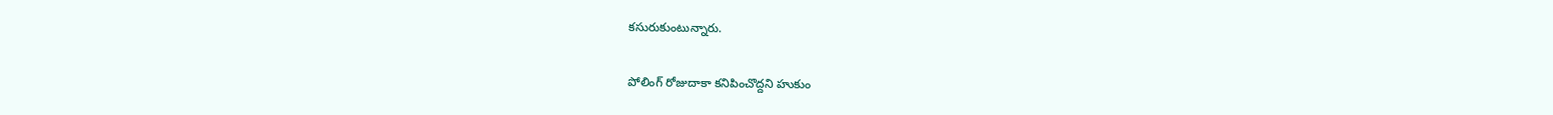కసురుకుంటున్నారు.

పోలింగ్ రోజుదాకా కనిపించొద్దని హుకుం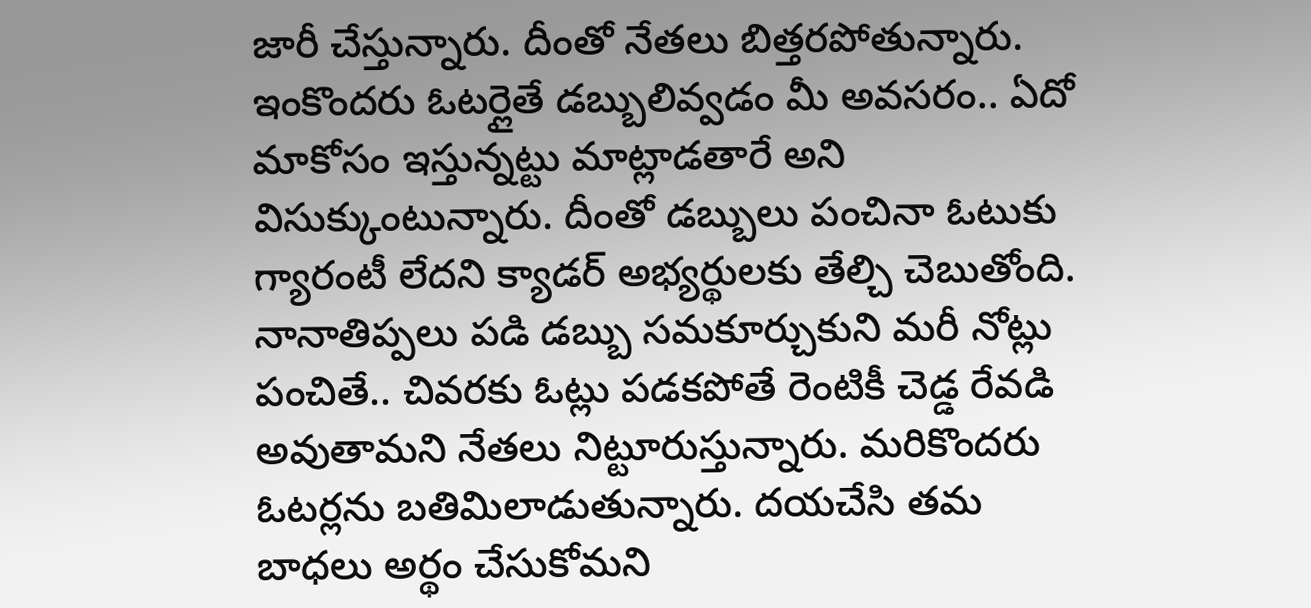జారీ చేస్తున్నారు. దీంతో నేతలు బిత్తరపోతున్నారు. ఇంకొందరు ఓటర్లైతే డబ్బులివ్వడం మీ అవసరం.. ఏదో మాకోసం ఇస్తున్నట్టు మాట్లాడతారే అని విసుక్కుంటున్నారు. దీంతో డబ్బులు పంచినా ఓటుకు గ్యారంటీ లేదని క్యాడర్ అభ్యర్థులకు తేల్చి చెబుతోంది. నానాతిప్పలు పడి డబ్బు సమకూర్చుకుని మరీ నోట్లు పంచితే.. చివరకు ఓట్లు పడకపోతే రెంటికీ చెడ్డ రేవడి అవుతామని నేతలు నిట్టూరుస్తున్నారు. మరికొందరు ఓటర్లను బతిమిలాడుతున్నారు. దయచేసి తమ బాధలు అర్థం చేసుకోమని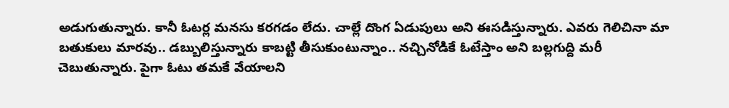అడుగుతున్నారు. కానీ ఓటర్ల మనసు కరగడం లేదు. చాల్లే దొంగ ఏడుపులు అని ఈసడిస్తున్నారు. ఎవరు గెలిచినా మా బతుకులు మారవు.. డబ్బులిస్తున్నారు కాబట్టి తీసుకుంటున్నాం.. నచ్చినోడికే ఓటేస్తాం అని బల్లగుద్ది మరీ చెబుతున్నారు. పైగా ఓటు తమకే వేయాలని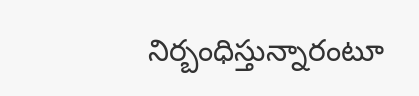నిర్బంధిస్తున్నారంటూ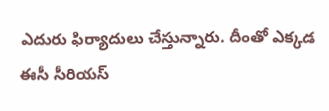ఎదురు ఫిర్యాదులు చేస్తున్నారు. దీంతో ఎక్కడ ఈసీ సీరియస్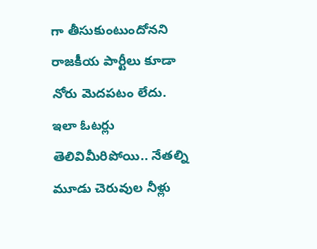గా తీసుకుంటుందోనని రాజకీయ పార్టీలు కూడా నోరు మెదపటం లేదు. ఇలా ఓటర్లు తెలివిమీరిపోయి.. నేతల్ని మూడు చెరువుల నీళ్లు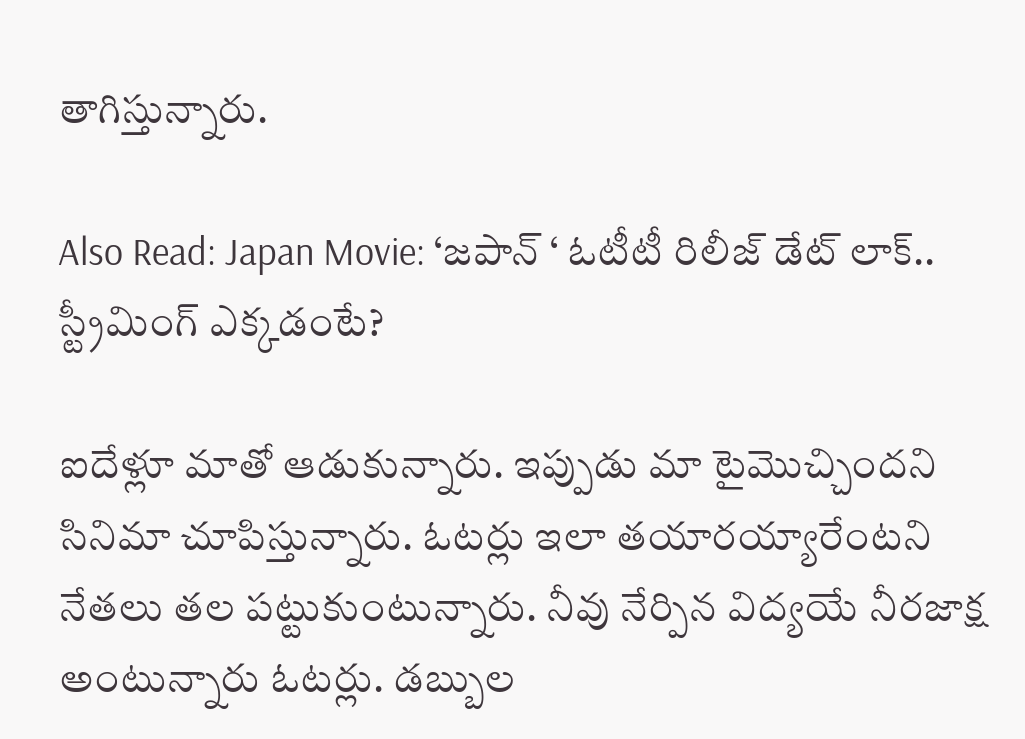తాగిస్తున్నారు.

Also Read: Japan Movie: ‘జపాన్ ‘ ఓటీటీ రిలీజ్ డేట్ లాక్.. స్ట్రీమింగ్ ఎక్కడంటే?

ఐదేళ్లూ మాతో ఆడుకున్నారు. ఇప్పుడు మా టైమొచ్చిందని సినిమా చూపిస్తున్నారు. ఓటర్లు ఇలా తయారయ్యారేంటని నేతలు తల పట్టుకుంటున్నారు. నీవు నేర్పిన విద్యయే నీరజాక్ష అంటున్నారు ఓటర్లు. డబ్బుల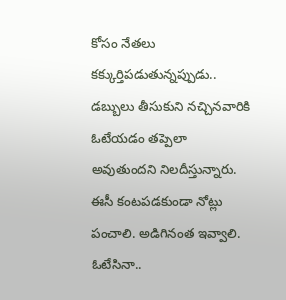కోసం నేతలు కక్కుర్తిపడుతున్నప్పుడు.. డబ్బులు తీసుకుని నచ్చినవారికి ఓటేయడం తప్పెలా అవుతుందని నిలదీస్తున్నారు. ఈసీ కంటపడకుండా నోట్లు పంచాలి. అడిగినంత ఇవ్వాలి. ఓటేసినా..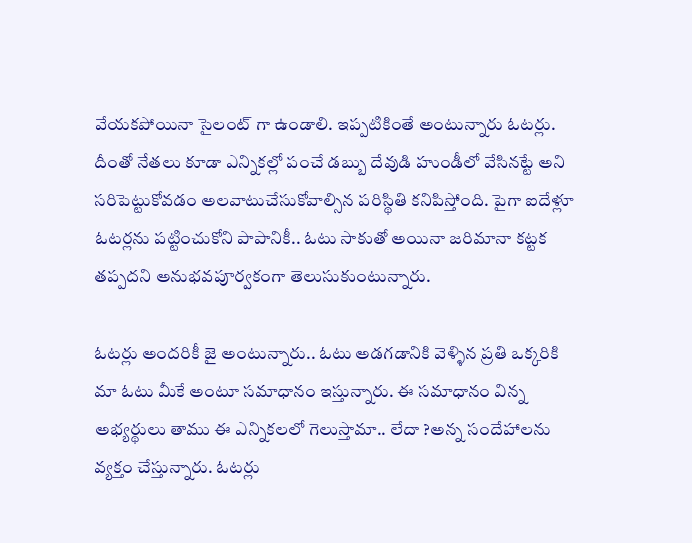వేయకపోయినా సైలంట్ గా ఉండాలి. ఇప్పటికింతే అంటున్నారు ఓటర్లు. దీంతో నేతలు కూడా ఎన్నికల్లో పంచే డబ్బు దేవుడి హుండీలో వేసినట్టే అని సరిపెట్టుకోవడం అలవాటుచేసుకోవాల్సిన పరిస్థితి కనిపిస్తోంది. పైగా ఐదేళ్లూ ఓటర్లను పట్టించుకోని పాపానికీ.. ఓటు సాకుతో అయినా జరిమానా కట్టక తప్పదని అనుభవపూర్వకంగా తెలుసుకుంటున్నారు.

ఓటర్లు అందరికీ జై అంటున్నారు.. ఓటు అడగడానికి వెళ్ళిన ప్రతి ఒక్కరికి మా ఓటు మీకే అంటూ సమాధానం ఇస్తున్నారు. ఈ సమాధానం విన్న అభ్యర్థులు తాము ఈ ఎన్నికలలో గెలుస్తామా.. లేదా ?అన్న సందేహాలను వ్యక్తం చేస్తున్నారు. ఓటర్లు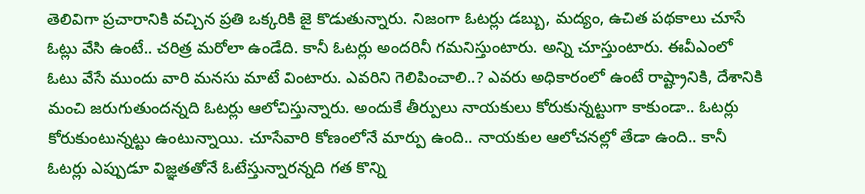తెలివిగా ప్రచారానికి వచ్చిన ప్రతి ఒక్కరికి జై కొడుతున్నారు. నిజంగా ఓటర్లు డబ్బు, మద్యం, ఉచిత పథకాలు చూసే ఓట్లు వేసి ఉంటే.. చరిత్ర మరోలా ఉండేది. కానీ ఓటర్లు అందరినీ గమనిస్తుంటారు. అన్ని చూస్తుంటారు. ఈవీఎంలో ఓటు వేసే ముందు వారి మనసు మాటే వింటారు. ఎవరిని గెలిపించాలి..? ఎవరు అధికారంలో ఉంటే రాష్ట్రానికి, దేశానికి మంచి జరుగుతుందన్నది ఓటర్లు ఆలోచిస్తున్నారు. అందుకే తీర్పులు నాయకులు కోరుకున్నట్టుగా కాకుండా.. ఓటర్లు కోరుకుంటున్నట్టు ఉంటున్నాయి. చూసేవారి కోణంలోనే మార్పు ఉంది.. నాయకుల ఆలోచనల్లో తేడా ఉంది.. కానీ ఓటర్లు ఎప్పుడూ విజ్ఞతతోనే ఓటేస్తున్నారన్నది గత కొన్ని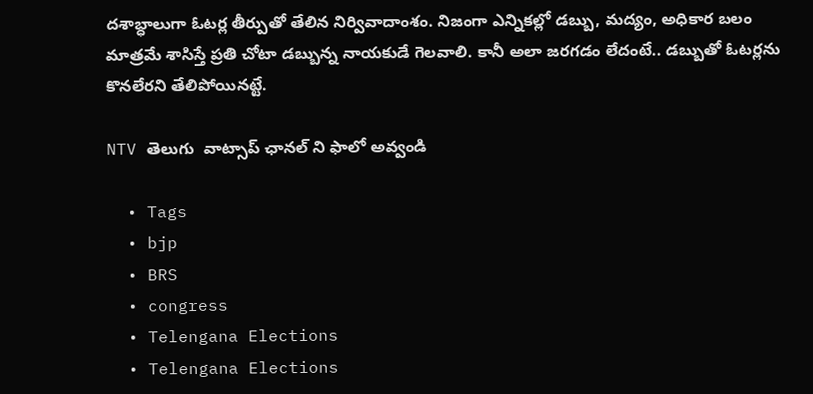దశాబ్ధాలుగా ఓటర్ల తీర్పుతో తేలిన నిర్వివాదాంశం. నిజంగా ఎన్నికల్లో డబ్బు, మద్యం, అధికార బలం మాత్రమే శాసిస్తే ప్రతి చోటా డబ్బున్న నాయకుడే గెలవాలి. కానీ అలా జరగడం లేదంటే.. డబ్బుతో ఓటర్లను కొనలేరని తేలిపోయినట్టే.

NTV తెలుగు  వాట్సాప్ ఛానల్ ని ఫాలో అవ్వండి

  • Tags
  • bjp
  • BRS
  • congress
  • Telengana Elections
  • Telengana Elections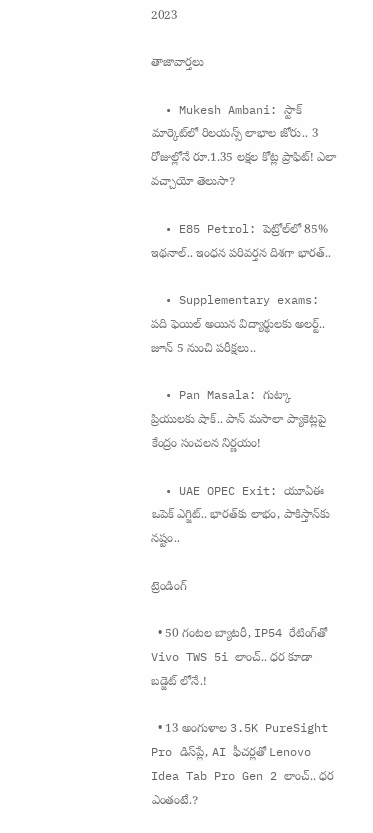2023

తాజావార్తలు

  • Mukesh Ambani: స్టాక్ మార్కెట్‌లో రిలయన్స్ లాభాల జోరు.. 3 రోజుల్లోనే రూ.1.35 లక్షల కోట్ల ప్రాఫిట్! ఎలా వచ్చాయో తెలుసా?

  • E85 Petrol: పెట్రోల్‌లో 85% ఇథనాల్.. ఇంధన పరివర్తన దిశగా భారత్..

  • Supplementary exams: పది ఫెయిల్ అయిన విద్యార్థులకు అలర్ట్.. జూన్ 5 నుంచి పరీక్షలు..

  • Pan Masala: గుట్కా ప్రియులకు షాక్.. పాన్ మసాలా ప్యాకెట్లపై కేంద్రం సంచలన నిర్ణయం!

  • UAE OPEC Exit: యూఏఈ ఒపెక్ ఎగ్జిట్.. భారత్‌కు లాభం, పాకిస్తాన్‌కు నష్టం..

ట్రెండింగ్‌

  • 50 గంటల బ్యాటరీ, IP54 రేటింగ్‌తో Vivo TWS 5i లాంచ్.. ధర కూడా బడ్జెట్ లోనే.!

  • 13 అంగుళాల 3.5K PureSight Pro డిస్‌ప్లే, AI ఫీచర్లతో Lenovo Idea Tab Pro Gen 2 లాంచ్.. ధర ఎంతంటే.?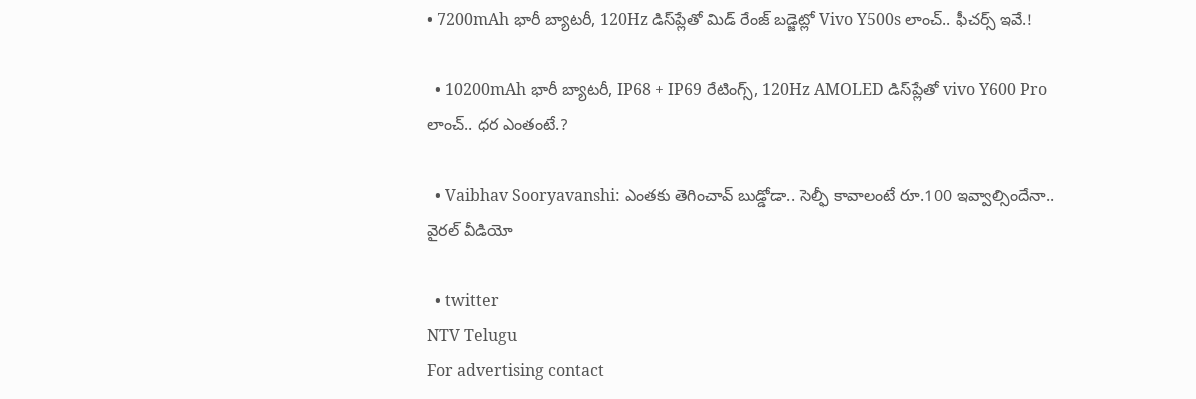• 7200mAh భారీ బ్యాటరీ, 120Hz డిస్‌ప్లేతో మిడ్ రేంజ్ బడ్జెట్లో Vivo Y500s లాంచ్.. ఫీచర్స్ ఇవే.!

  • 10200mAh భారీ బ్యాటరీ, IP68 + IP69 రేటింగ్స్‌, 120Hz AMOLED డిస్‌ప్లేతో vivo Y600 Pro లాంచ్.. ధర ఎంతంటే.?

  • Vaibhav Sooryavanshi: ఎంతకు తెగించావ్ బుడ్డోడా.. సెల్ఫీ కావాలంటే రూ.100 ఇవ్వాల్సిందేనా.. వైరల్ వీడియో

  • twitter
NTV Telugu
For advertising contact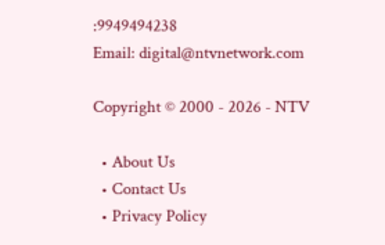:9949494238
Email: digital@ntvnetwork.com

Copyright © 2000 - 2026 - NTV

  • About Us
  • Contact Us
  • Privacy Policy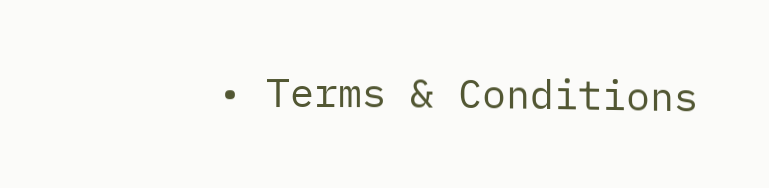• Terms & Conditions